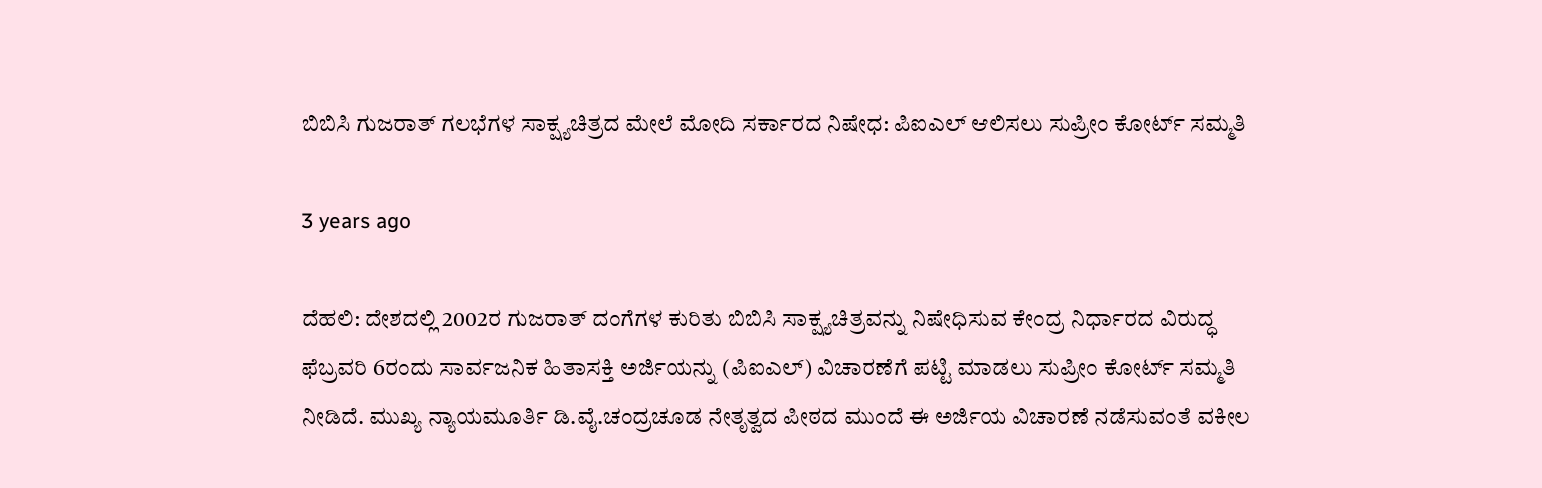ಬಿಬಿಸಿ ಗುಜರಾತ್ ಗಲಭೆಗಳ ಸಾಕ್ಷ್ಯಚಿತ್ರದ ಮೇಲೆ ಮೋದಿ ಸರ್ಕಾರದ ನಿಷೇಧ: ಪಿಐಎಲ್ ಆಲಿಸಲು ಸುಪ್ರೀಂ ಕೋರ್ಟ್ ಸಮ್ಮತಿ

3 years ago

ದೆಹಲಿ: ದೇಶದಲ್ಲಿ 2002ರ ಗುಜರಾತ್ ದಂಗೆಗಳ ಕುರಿತು ಬಿಬಿಸಿ ಸಾಕ್ಷ್ಯಚಿತ್ರವನ್ನು ನಿಷೇಧಿಸುವ ಕೇಂದ್ರ ನಿರ್ಧಾರದ ವಿರುದ್ಧ ಫೆಬ್ರವರಿ 6ರಂದು ಸಾರ್ವಜನಿಕ ಹಿತಾಸಕ್ತಿ ಅರ್ಜಿಯನ್ನು (ಪಿಐಎಲ್) ವಿಚಾರಣೆಗೆ ಪಟ್ಟಿ ಮಾಡಲು ಸುಪ್ರೀಂ ಕೋರ್ಟ್ ಸಮ್ಮತಿ ನೀಡಿದೆ. ಮುಖ್ಯ ನ್ಯಾಯಮೂರ್ತಿ ಡಿ.ವೈ.ಚಂದ್ರಚೂಡ ನೇತೃತ್ವದ ಪೀಠದ ಮುಂದೆ ಈ ಅರ್ಜಿಯ ವಿಚಾರಣೆ ನಡೆಸುವಂತೆ ವಕೀಲ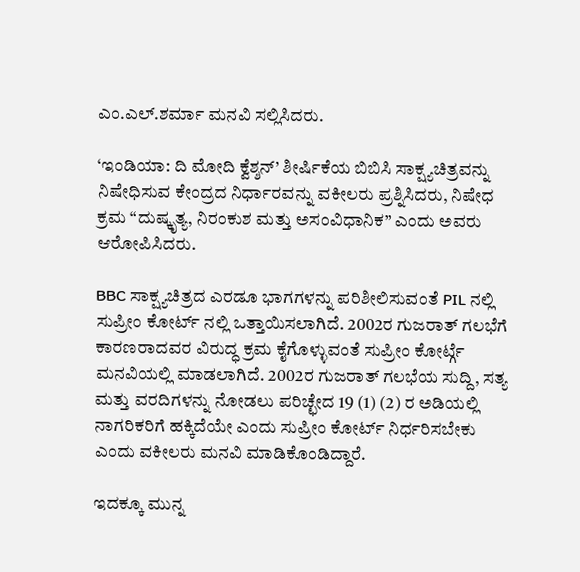ಎಂ.ಎಲ್.ಶರ್ಮಾ ಮನವಿ ಸಲ್ಲಿಸಿದರು.

‘ಇಂಡಿಯಾ: ದಿ ಮೋದಿ ಕ್ವೆಶ್ಶನ್’ ಶೀರ್ಷಿಕೆಯ ಬಿಬಿಸಿ ಸಾಕ್ಷ್ಯಚಿತ್ರವನ್ನು ನಿಷೇಧಿಸುವ ಕೇಂದ್ರದ ನಿರ್ಧಾರವನ್ನು ವಕೀಲರು ಪ್ರಶ್ನಿಸಿದರು, ನಿಷೇಧ ಕ್ರಮ “ದುಷ್ಕೃತ್ಯ, ನಿರಂಕುಶ ಮತ್ತು ಅಸಂವಿಧಾನಿಕ” ಎಂದು ಅವರು ಆರೋಪಿಸಿದರು.

BBC ಸಾಕ್ಷ್ಯಚಿತ್ರದ ಎರಡೂ ಭಾಗಗಳನ್ನು ಪರಿಶೀಲಿಸುವಂತೆ PIL ನಲ್ಲಿ ಸುಪ್ರೀಂ ಕೋರ್ಟ್ ನಲ್ಲಿ ಒತ್ತಾಯಿಸಲಾಗಿದೆ. 2002ರ ಗುಜರಾತ್ ಗಲಭೆಗೆ ಕಾರಣರಾದವರ ವಿರುದ್ಧ ಕ್ರಮ ಕೈಗೊಳ್ಳುವಂತೆ ಸುಪ್ರೀಂ ಕೋರ್ಟ್ಗೆ ಮನವಿಯಲ್ಲಿ ಮಾಡಲಾಗಿದೆ. 2002ರ ಗುಜರಾತ್ ಗಲಭೆಯ ಸುದ್ದಿ, ಸತ್ಯ ಮತ್ತು ವರದಿಗಳನ್ನು ನೋಡಲು ಪರಿಚ್ಛೇದ 19 (1) (2) ರ ಅಡಿಯಲ್ಲಿ ನಾಗರಿಕರಿಗೆ ಹಕ್ಕಿದೆಯೇ ಎಂದು ಸುಪ್ರೀಂ ಕೋರ್ಟ್ ನಿರ್ಧರಿಸಬೇಕು ಎಂದು ವಕೀಲರು ಮನವಿ ಮಾಡಿಕೊಂಡಿದ್ದಾರೆ.

ಇದಕ್ಕೂ ಮುನ್ನ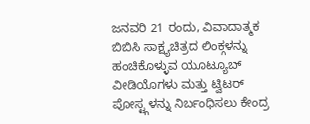ಜನವರಿ 21 ರಂದು, ವಿವಾದಾತ್ಮಕ ಬಿಬಿಸಿ ಸಾಕ್ಷ್ಯಚಿತ್ರದ ಲಿಂಕ್ಗಳನ್ನು ಹಂಚಿಕೊಳ್ಳುವ ಯೂಟ್ಯೂಬ್ ವೀಡಿಯೊಗಳು ಮತ್ತು ಟ್ವಿಟರ್ ಪೋಸ್ಟ್ಗಳನ್ನು ನಿರ್ಬಂಧಿಸಲು ಕೇಂದ್ರ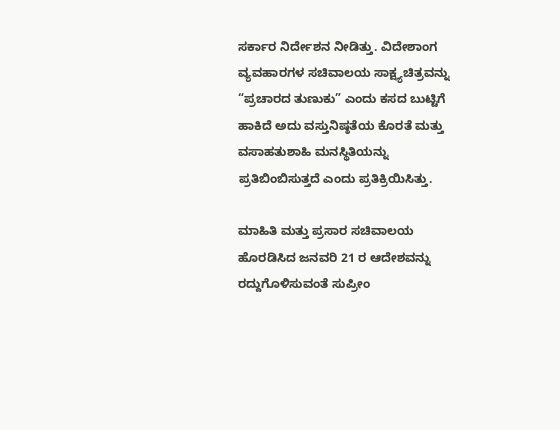ಸರ್ಕಾರ ನಿರ್ದೇಶನ ನೀಡಿತ್ತು. ವಿದೇಶಾಂಗ ವ್ಯವಹಾರಗಳ ಸಚಿವಾಲಯ ಸಾಕ್ಷ್ಯಚಿತ್ರವನ್ನು “ಪ್ರಚಾರದ ತುಣುಕು” ಎಂದು ಕಸದ ಬುಟ್ಟಿಗೆ ಹಾಕಿದೆ ಅದು ವಸ್ತುನಿಷ್ಠತೆಯ ಕೊರತೆ ಮತ್ತು ವಸಾಹತುಶಾಹಿ ಮನಸ್ಥಿತಿಯನ್ನು ಪ್ರತಿಬಿಂಬಿಸುತ್ತದೆ ಎಂದು ಪ್ರತಿಕ್ರಿಯಿಸಿತ್ತು.

ಮಾಹಿತಿ ಮತ್ತು ಪ್ರಸಾರ ಸಚಿವಾಲಯ ಹೊರಡಿಸಿದ ಜನವರಿ 21 ರ ಆದೇಶವನ್ನು ರದ್ದುಗೊಳಿಸುವಂತೆ ಸುಪ್ರೀಂ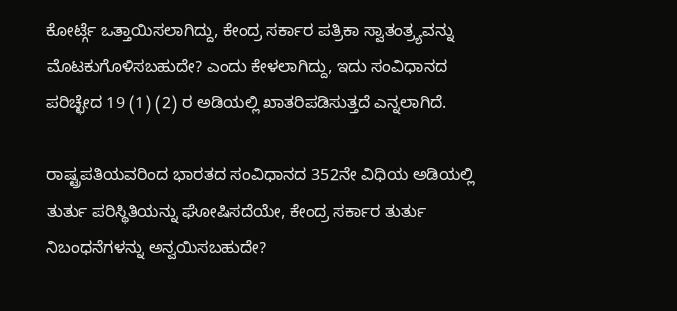ಕೋರ್ಟ್ಗೆ ಒತ್ತಾಯಿಸಲಾಗಿದ್ದು, ಕೇಂದ್ರ ಸರ್ಕಾರ ಪತ್ರಿಕಾ ಸ್ವಾತಂತ್ರ್ಯವನ್ನು ಮೊಟಕುಗೊಳಿಸಬಹುದೇ? ಎಂದು ಕೇಳಲಾಗಿದ್ದು, ಇದು ಸಂವಿಧಾನದ ಪರಿಚ್ಛೇದ 19 (1) (2) ರ ಅಡಿಯಲ್ಲಿ ಖಾತರಿಪಡಿಸುತ್ತದೆ ಎನ್ನಲಾಗಿದೆ.

ರಾಷ್ಟ್ರಪತಿಯವರಿಂದ ಭಾರತದ ಸಂವಿಧಾನದ 352ನೇ ವಿಧಿಯ ಅಡಿಯಲ್ಲಿ ತುರ್ತು ಪರಿಸ್ಥಿತಿಯನ್ನು ಘೋಷಿಸದೆಯೇ, ಕೇಂದ್ರ ಸರ್ಕಾರ ತುರ್ತು ನಿಬಂಧನೆಗಳನ್ನು ಅನ್ವಯಿಸಬಹುದೇ?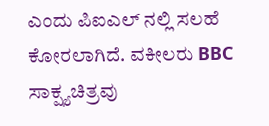ಎಂದು ಪಿಐಎಲ್ ನಲ್ಲಿ ಸಲಹೆ ಕೋರಲಾಗಿದೆ. ವಕೀಲರು BBC ಸಾಕ್ಷ್ಯಚಿತ್ರವು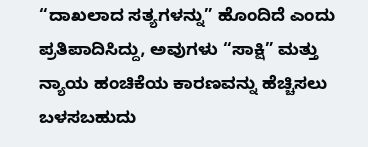“ದಾಖಲಾದ ಸತ್ಯಗಳನ್ನು” ಹೊಂದಿದೆ ಎಂದು ಪ್ರತಿಪಾದಿಸಿದ್ದು, ಅವುಗಳು “ಸಾಕ್ಷಿ” ಮತ್ತು ನ್ಯಾಯ ಹಂಚಿಕೆಯ ಕಾರಣವನ್ನು ಹೆಚ್ಚಿಸಲು ಬಳಸಬಹುದು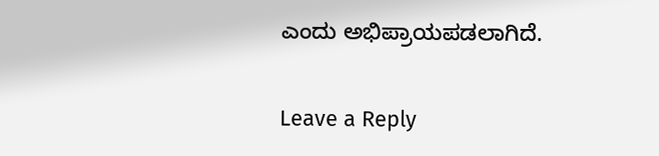ಎಂದು ಅಭಿಪ್ರಾಯಪಡಲಾಗಿದೆ.

Leave a Reply